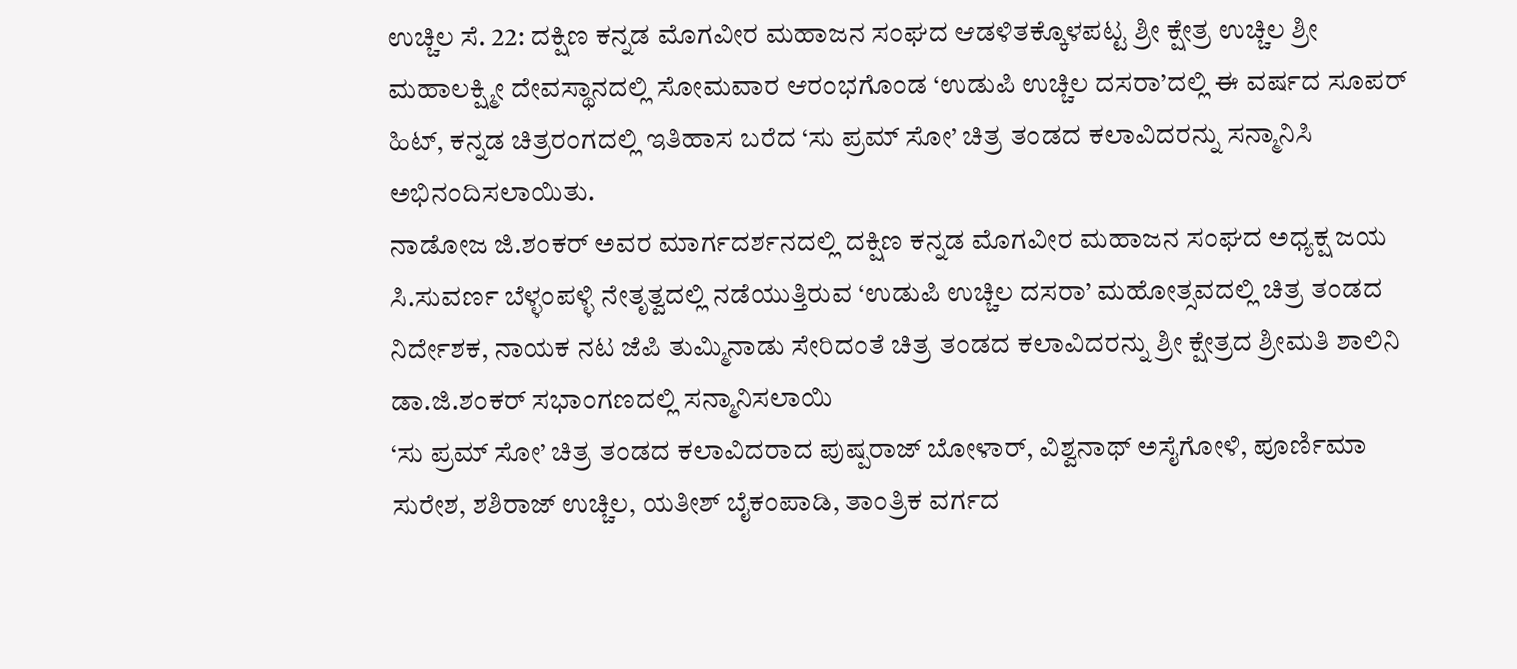ಉಚ್ಚಿಲ ಸೆ. 22: ದಕ್ಷಿಣ ಕನ್ನಡ ಮೊಗವೀರ ಮಹಾಜನ ಸಂಘದ ಆಡಳಿತಕ್ಕೊಳಪಟ್ಟ ಶ್ರೀ ಕ್ಷೇತ್ರ ಉಚ್ಚಿಲ ಶ್ರೀ ಮಹಾಲಕ್ಷ್ಮೀ ದೇವಸ್ಥಾನದಲ್ಲಿ ಸೋಮವಾರ ಆರಂಭಗೊಂಡ ‘ಉಡುಪಿ ಉಚ್ಚಿಲ ದಸರಾ’ದಲ್ಲಿ ಈ ವರ್ಷದ ಸೂಪರ್ ಹಿಟ್, ಕನ್ನಡ ಚಿತ್ರರಂಗದಲ್ಲಿ ಇತಿಹಾಸ ಬರೆದ ‘ಸು ಪ್ರಮ್ ಸೋ’ ಚಿತ್ರ ತಂಡದ ಕಲಾವಿದರನ್ನು ಸನ್ಮಾನಿಸಿ ಅಭಿನಂದಿಸಲಾಯಿತು.
ನಾಡೋಜ ಜಿ.ಶಂಕರ್ ಅವರ ಮಾರ್ಗದರ್ಶನದಲ್ಲಿ ದಕ್ಷಿಣ ಕನ್ನಡ ಮೊಗವೀರ ಮಹಾಜನ ಸಂಘದ ಅಧ್ಯಕ್ಷ ಜಯ ಸಿ.ಸುವರ್ಣ ಬೆಳ್ಳಂಪಳ್ಳಿ ನೇತೃತ್ವದಲ್ಲಿ ನಡೆಯುತ್ತಿರುವ ‘ಉಡುಪಿ ಉಚ್ಚಿಲ ದಸರಾ’ ಮಹೋತ್ಸವದಲ್ಲಿ ಚಿತ್ರ ತಂಡದ ನಿರ್ದೇಶಕ, ನಾಯಕ ನಟ ಜೆಪಿ ತುಮ್ಮಿನಾಡು ಸೇರಿದಂತೆ ಚಿತ್ರ ತಂಡದ ಕಲಾವಿದರನ್ನು ಶ್ರೀ ಕ್ಷೇತ್ರದ ಶ್ರೀಮತಿ ಶಾಲಿನಿ ಡಾ.ಜಿ.ಶಂಕರ್ ಸಭಾಂಗಣದಲ್ಲಿ ಸನ್ಮಾನಿಸಲಾಯಿ
‘ಸು ಪ್ರಮ್ ಸೋ’ ಚಿತ್ರ ತಂಡದ ಕಲಾವಿದರಾದ ಪುಷ್ಪರಾಜ್ ಬೋಳಾರ್, ವಿಶ್ವನಾಥ್ ಅಸೈಗೋಳಿ, ಪೂರ್ಣಿಮಾ ಸುರೇಶ, ಶಶಿರಾಜ್ ಉಚ್ಚಿಲ, ಯತೀಶ್ ಬೈಕಂಪಾಡಿ, ತಾಂತ್ರಿಕ ವರ್ಗದ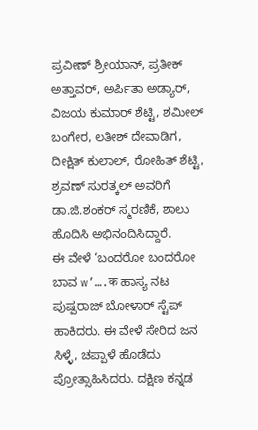ಪ್ರವೀಣ್ ಶ್ರೀಯಾನ್, ಪ್ರತೀಕ್ ಅತ್ತಾವರ್, ಅರ್ಪಿತಾ ಅಡ್ಯಾರ್, ವಿಜಯ ಕುಮಾರ್ ಶೆಟ್ಟಿ, ಶಮೀಲ್ ಬಂಗೇರ, ಲತೀಶ್ ದೇವಾಡಿಗ, ದೀಕ್ಷಿತ್ ಕುಲಾಲ್, ರೋಹಿತ್ ಶೆಟ್ಟಿ, ಶ್ರವಣ್ ಸುರತ್ಕಲ್ ಅವರಿಗೆ ಡಾ.ಜಿ.ಶಂಕರ್ ಸ್ಮರಣಿಕೆ, ಶಾಲು ಹೊದಿಸಿ ಅಭಿನಂದಿಸಿದ್ದಾರೆ.
ಈ ವೇಳೆ ‘ಬಂದರೋ ಬಂದರೋ ಬಾವ w’….क ಹಾಸ್ಯ ನಟ ಪುಷ್ಪರಾಜ್ ಬೋಳಾರ್ ಸ್ಟೆಪ್ ಹಾಕಿದರು. ಈ ವೇಳೆ ಸೇರಿದ ಜನ ಸಿಳ್ಳೆ, ಚಪ್ಪಾಳೆ ಹೊಡೆದು ಪ್ರೋತ್ಸಾಹಿಸಿದರು. ದಕ್ಷಿಣ ಕನ್ನಡ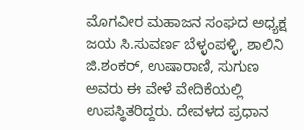ಮೊಗವೀರ ಮಹಾಜನ ಸಂಘದ ಅಧ್ಯಕ್ಷ ಜಯ ಸಿ.ಸುವರ್ಣ ಬೆಳ್ಳಂಪಳ್ಳಿ, ಶಾಲಿನಿ ಜಿ.ಶಂಕರ್, ಉಷಾರಾಣಿ, ಸುಗುಣ ಅವರು ಈ ವೇಳೆ ವೇದಿಕೆಯಲ್ಲಿ ಉಪಸ್ಥಿತರಿದ್ದರು. ದೇವಳದ ಪ್ರಧಾನ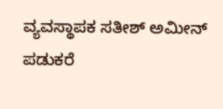ವ್ಯವಸ್ಥಾಪಕ ಸತೀಶ್ ಅಮೀನ್ ಪಡುಕರೆ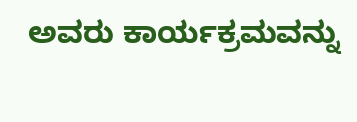ಅವರು ಕಾರ್ಯಕ್ರಮವನ್ನು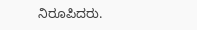ನಿರೂಪಿದರು.